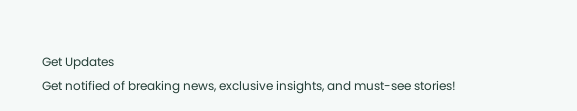Get Updates
Get notified of breaking news, exclusive insights, and must-see stories!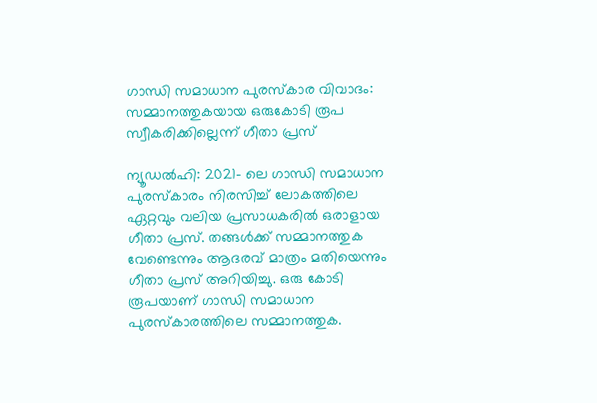ഗാന്ധി സമാധാന പുരസ്‌കാര വിവാദം: സമ്മാനത്തുകയായ ഒരുകോടി രൂപ സ്വീകരിക്കില്ലെന്ന് ഗീതാ പ്രസ്

ന്യൂഡല്‍ഹി: 2021- ലെ ഗാന്ധി സമാധാന പുരസ്‌കാരം നിരസിച്ച് ലോകത്തിലെ ഏറ്റവും വലിയ പ്രസാധകരില്‍ ഒരാളായ ഗീതാ പ്രസ്. തങ്ങള്‍ക്ക് സമ്മാനത്തുക വേണ്ടെന്നും ആദരവ് മാത്രം മതിയെന്നും ഗീതാ പ്രസ് അറിയിച്ചു. ഒരു കോടി രൂപയാണ് ഗാന്ധി സമാധാന പുരസ്‌കാരത്തിലെ സമ്മാനത്തുക.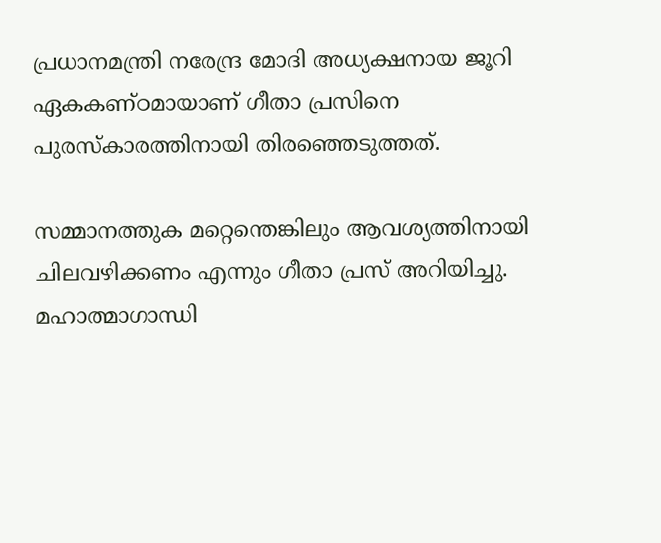പ്രധാനമന്ത്രി നരേന്ദ്ര മോദി അധ്യക്ഷനായ ജൂറി ഏകകണ്ഠമായാണ് ഗീതാ പ്രസിനെ പുരസ്‌കാരത്തിനായി തിരഞ്ഞെടുത്തത്.

സമ്മാനത്തുക മറ്റെന്തെങ്കിലും ആവശ്യത്തിനായി ചിലവഴിക്കണം എന്നും ഗീതാ പ്രസ് അറിയിച്ചു. മഹാത്മാഗാന്ധി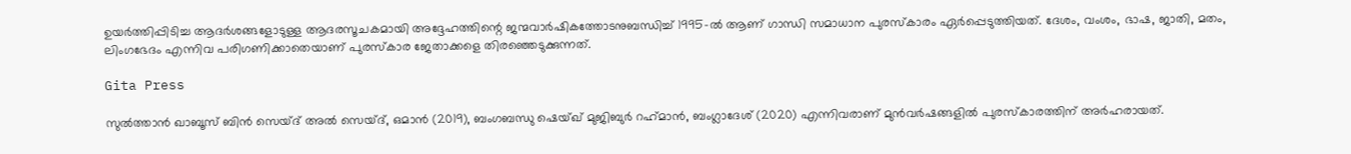ഉയര്‍ത്തിപ്പിടിച്ച ആദര്‍ശങ്ങളോടുള്ള ആദരസൂചകമായി അദ്ദേഹത്തിന്റെ ജന്മവാര്‍ഷികത്തോടനുബന്ധിച്ച് 1995-ല്‍ ആണ് ഗാന്ധി സമാധാന പുരസ്‌കാരം ഏര്‍പ്പെടുത്തിയത്. ദേശം, വംശം, ഭാഷ, ജാതി, മതം, ലിംഗഭേദം എന്നിവ പരിഗണിക്കാതെയാണ് പുരസ്‌കാര ജേതാക്കളെ തിരഞ്ഞെടുക്കുന്നത്.

Gita Press

സുല്‍ത്താന്‍ ഖാബൂസ് ബിന്‍ സെയ്ദ് അല്‍ സെയ്ദ്, ഒമാന്‍ (2019), ബംഗബന്ധു ഷെയ്ഖ് മുജിബുര്‍ റഹ്‌മാന്‍, ബംഗ്ലാദേശ് (2020) എന്നിവരാണ് മുന്‍വര്‍ഷങ്ങളില്‍ പുരസ്‌കാരത്തിന് അര്‍ഹരായത്.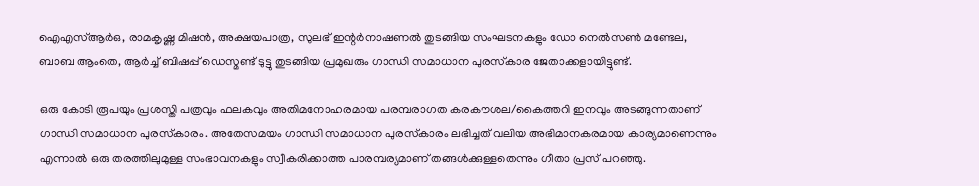ഐഎസ്ആര്‍ഒ, രാമകൃഷ്ണ മിഷന്‍, അക്ഷയപാത്ര, സുലഭ് ഇന്റര്‍നാഷണല്‍ തുടങ്ങിയ സംഘടനകളും ഡോ നെല്‍സണ്‍ മണ്ടേല, ബാബ ആംതെ, ആര്‍ച്ച് ബിഷപ്പ് ഡെസ്മണ്ട് ടുട്ടു തുടങ്ങിയ പ്രമുഖരും ഗാന്ധി സമാധാന പുരസ്‌കാര ജേതാക്കളായിട്ടുണ്ട്.

ഒരു കോടി രൂപയും പ്രശസ്തി പത്രവും ഫലകവും അതിമനോഹരമായ പരമ്പരാഗത കരകൗശല/കൈത്തറി ഇനവും അടങ്ങുന്നതാണ് ഗാന്ധി സമാധാന പുരസ്‌കാരം. അതേസമയം ഗാന്ധി സമാധാന പുരസ്‌കാരം ലഭിച്ചത് വലിയ അഭിമാനകരമായ കാര്യമാണെന്നും എന്നാല്‍ ഒരു തരത്തിലുമുള്ള സംഭാവനകളും സ്വീകരിക്കാത്ത പാരമ്പര്യമാണ് തങ്ങള്‍ക്കുള്ളതെന്നും ഗീതാ പ്രസ് പറഞ്ഞു.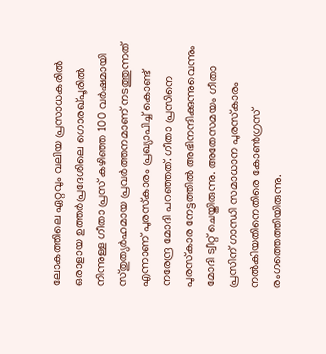ലോകത്തിലെ ഏറ്റവും വലിയ പ്രസാധകരില്‍ ഒരാളായ ഉത്തര്‍പ്രദേശിലെ ഗൊരഖ്പൂരില്‍ നിന്നുള്ള ഗീതാ പ്രസ് കഴിഞ്ഞ 100 വര്‍ഷമായി സ്തുത്യര്‍ഹമായ പ്രവര്‍ത്തനമാണ് നടത്തുന്നത് എന്നാണ് പുരസ്‌കാരം പ്രഖ്യാപിച്ച് കൊണ്ട് നരേന്ദ്ര മോദി പറഞ്ഞത്. ഗീതാ പ്രസിനെ പുരസ്‌കാര നേട്ടത്തില്‍ അഭിനന്ദിക്കുന്നുവെന്നും മോദി ട്വീറ്റ് ചെയ്തിരുന്നു. അതേസമയം ഗീതാ പ്രസിന് ഗാന്ധി സമാധാന പുരസ്‌കാരം നല്‍കിയതിനെതിരെ കോണ്‍ഗ്രസ് രംഗത്തെത്തിയിരുന്നു.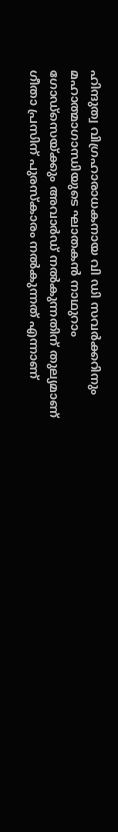ഹിന്ദുത്വ വിഗ്രഹാരാധകനായ വി ഡി സവര്‍ക്കറിനും മഹാത്മാഗാന്ധിയുടെ ഘാതകന്‍ നാഥുറാം ഗോഡ്സെയ്ക്കും അവാര്‍ഡ് നല്‍കുന്നതിന് തുല്യമാണ് ഗീതാ പ്രസിന് പുരസ്‌കാരം നല്‍കുന്നത് എന്നാണ്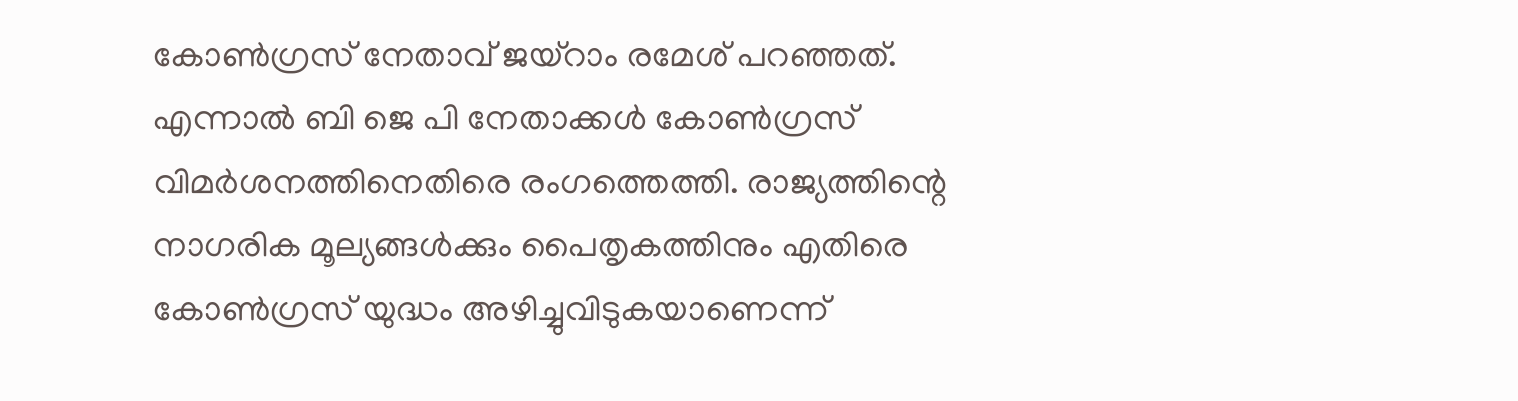കോണ്‍ഗ്രസ് നേതാവ് ജയ്‌റാം രമേശ് പറഞ്ഞത്. എന്നാല്‍ ബി ജെ പി നേതാക്കള്‍ കോണ്‍ഗ്രസ് വിമര്‍ശനത്തിനെതിരെ രംഗത്തെത്തി. രാജ്യത്തിന്റെ നാഗരിക മൂല്യങ്ങള്‍ക്കും പൈതൃകത്തിനും എതിരെ കോണ്‍ഗ്രസ് യുദ്ധം അഴിച്ചുവിടുകയാണെന്ന്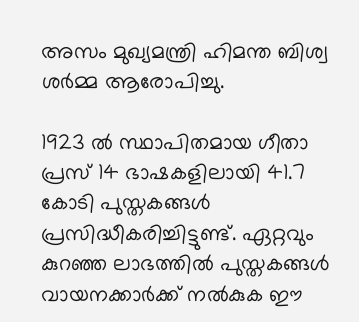അസം മുഖ്യമന്ത്രി ഹിമന്ത ബിശ്വ ശര്‍മ്മ ആരോപിച്ചു.

1923 ല്‍ സ്ഥാപിതമായ ഗീതാ പ്രസ് 14 ഭാഷകളിലായി 41.7 കോടി പുസ്തകങ്ങള്‍ പ്രസിദ്ധീകരിച്ചിട്ടുണ്ട്. ഏറ്റവും കുറഞ്ഞ ലാഭത്തില്‍ പുസ്തകങ്ങള്‍ വായനക്കാര്‍ക്ക് നല്‍കുക ഈ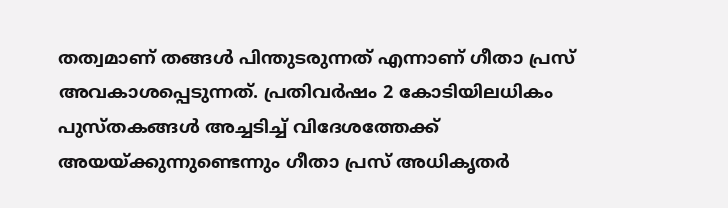തത്വമാണ് തങ്ങള്‍ പിന്തുടരുന്നത് എന്നാണ് ഗീതാ പ്രസ് അവകാശപ്പെടുന്നത്. പ്രതിവര്‍ഷം 2 കോടിയിലധികം പുസ്തകങ്ങള്‍ അച്ചടിച്ച് വിദേശത്തേക്ക് അയയ്ക്കുന്നുണ്ടെന്നും ഗീതാ പ്രസ് അധികൃതര്‍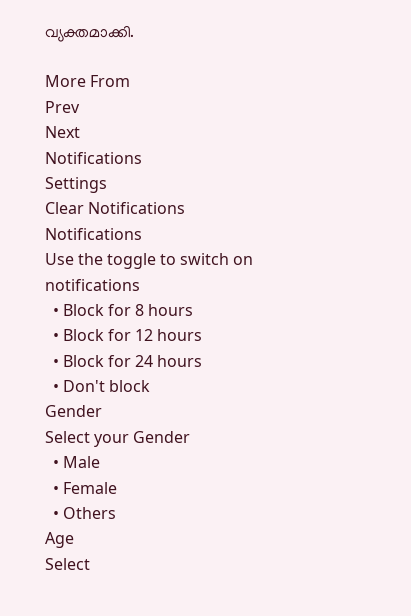വ്യക്തമാക്കി.

More From
Prev
Next
Notifications
Settings
Clear Notifications
Notifications
Use the toggle to switch on notifications
  • Block for 8 hours
  • Block for 12 hours
  • Block for 24 hours
  • Don't block
Gender
Select your Gender
  • Male
  • Female
  • Others
Age
Select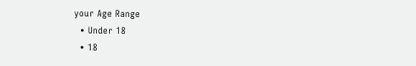your Age Range
  • Under 18
  • 18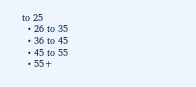to 25
  • 26 to 35
  • 36 to 45
  • 45 to 55
  • 55+